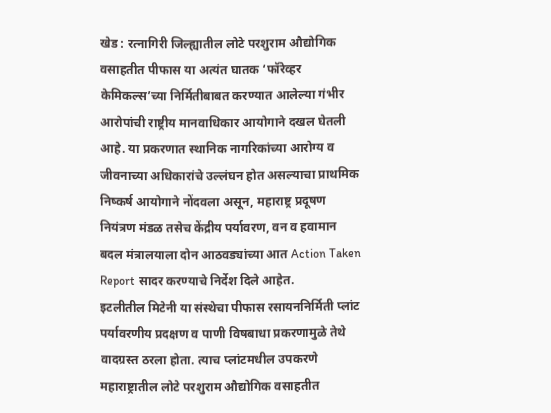खेड : रत्नागिरी जिल्ह्यातील लोटे परशुराम औद्योगिक वसाहतीत पीफास या अत्यंत घातक ‘फॉरेव्हर केमिकल्स’च्या निर्मितीबाबत करण्यात आलेल्या गंभीर आरोपांची राष्ट्रीय मानवाधिकार आयोगाने दखल घेतली आहे. या प्रकरणात स्थानिक नागरिकांच्या आरोग्य व जीवनाच्या अधिकारांचे उल्लंघन होत असल्याचा प्राथमिक निष्कर्ष आयोगाने नोंदवला असून, महाराष्ट्र प्रदूषण नियंत्रण मंडळ तसेच केंद्रीय पर्यावरण, वन व हवामान बदल मंत्रालयाला दोन आठवड्यांच्या आत Action Taken Report सादर करण्याचे निर्देश दिले आहेत.
इटलीतील मिटेनी या संस्थेचा पीफास रसायननिर्मिती प्लांट पर्यावरणीय प्रदक्षण व पाणी विषबाधा प्रकरणामुळे तेथे वादग्रस्त ठरला होता. त्याच प्लांटमधील उपकरणे महाराष्ट्रातील लोटे परशुराम औद्योगिक वसाहतीत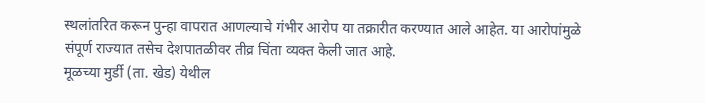स्थलांतरित करून पुन्हा वापरात आणल्याचे गंभीर आरोप या तक्रारीत करण्यात आले आहेत. या आरोपांमुळे संपूर्ण राज्यात तसेच देशपातळीवर तीव्र चिंता व्यक्त केली जात आहे.
मूळच्या मुर्डी (ता. खेड) येथील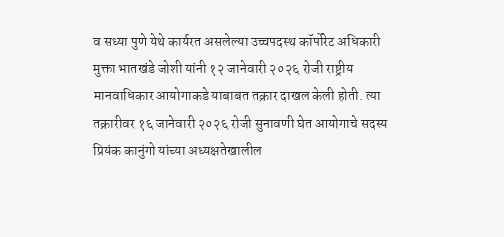व सध्या पुणे येथे कार्यरत असलेल्या उच्चपदस्थ कॉर्पोरेट अधिकारी मुक्ता भातखंडे जोशी यांनी १२ जानेवारी २०२६ रोजी राष्ट्रीय मानवाधिकार आयोगाकडे याबाबत तक्रार दाखल केली होती. त्या तक्रारीवर १६ जानेवारी २०२६ रोजी सुनावणी घेत आयोगाचे सदस्य प्रियंक कानुंगो यांच्या अध्यक्षतेखालील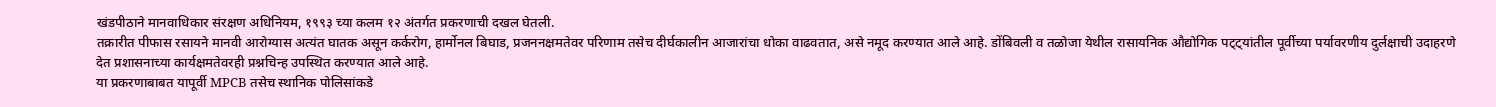खंडपीठाने मानवाधिकार संरक्षण अधिनियम, १९९३ च्या कलम १२ अंतर्गत प्रकरणाची दखल घेतली.
तक्रारीत पीफास रसायने मानवी आरोग्यास अत्यंत घातक असून कर्करोग, हार्मोनल बिघाड, प्रजननक्षमतेवर परिणाम तसेच दीर्घकालीन आजारांचा धोका वाढवतात, असे नमूद करण्यात आले आहे. डोंबिवली व तळोजा येथील रासायनिक औद्योगिक पट्ट्यांतील पूर्वीच्या पर्यावरणीय दुर्लक्षाची उदाहरणे देत प्रशासनाच्या कार्यक्षमतेवरही प्रश्नचिन्ह उपस्थित करण्यात आले आहे.
या प्रकरणाबाबत यापूर्वी MPCB तसेच स्थानिक पोलिसांकडे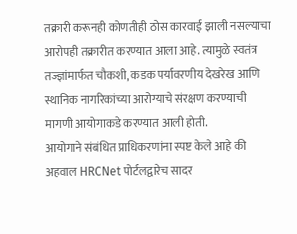तक्रारी करूनही कोणतीही ठोस कारवाई झाली नसल्याचा आरोपही तक्रारीत करण्यात आला आहे. त्यामुळे स्वतंत्र तज्ज्ञांमार्फत चौकशी, कडक पर्यावरणीय देखरेख आणि स्थानिक नागरिकांच्या आरोग्याचे संरक्षण करण्याची मागणी आयोगाकडे करण्यात आली होती.
आयोगाने संबंधित प्राधिकरणांना स्पष्ट केले आहे की अहवाल HRCNet पोर्टलद्वारेच सादर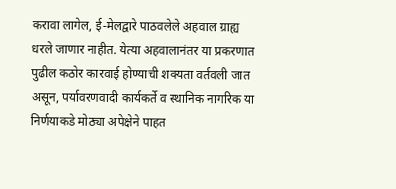करावा लागेल, ई-मेलद्वारे पाठवलेले अहवाल ग्राह्य धरले जाणार नाहीत. येत्या अहवालानंतर या प्रकरणात पुढील कठोर कारवाई होण्याची शक्यता वर्तवली जात असून, पर्यावरणवादी कार्यकर्ते व स्थानिक नागरिक या निर्णयाकडे मोठ्या अपेक्षेने पाहत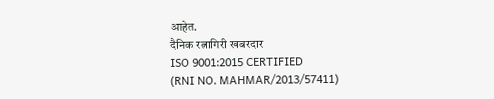आहेत.
दैनिक रत्नागिरी खबरदार
ISO 9001:2015 CERTIFIED
(RNI NO. MAHMAR/2013/57411)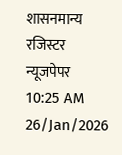शासनमान्य रजिस्टर न्यूजपेपर
10:25 AM 26/Jan/2026